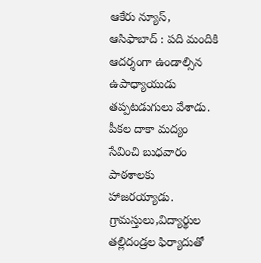ఆకేరు న్యూస్, ఆసిఫాబాద్ : పది మందికి ఆదర్శంగా ఉండాల్సిన ఉపాధ్యాయుడు తప్పటడుగులు వేశాడు. పీకల దాకా మద్యం సేవించి బుధవారం పాఠశాలకు హాజరయ్యాడు. గ్రామస్తులు,విద్యార్థుల తల్లిదండ్రల ఫిర్యాదుతో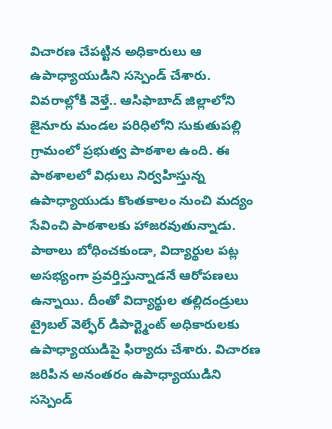విచారణ చేపట్టిన అధికారులు ఆ ఉపాధ్యాయుడిని సస్పెండ్ చేశారు. వివరాల్లోకి వెళ్తే.. ఆసిఫాబాద్ జిల్లాలోని జైనూరు మండల పరిధిలోని సుకుతుపల్లి గ్రామంలో ప్రభుత్వ పాఠశాల ఉంది. ఈ పాఠశాలలో విధులు నిర్వహిస్తున్న ఉపాధ్యాయుడు కొంతకాలం నుంచి మద్యం సేవించి పాఠశాలకు హాజరవుతున్నాడు. పాఠాలు బోధించకుండా, విద్యార్థుల పట్ల అసభ్యంగా ప్రవర్తిస్తున్నాడనే ఆరోపణలు ఉన్నాయి. దీంతో విద్యార్థుల తల్లిదండ్రులు ట్రైబల్ వెల్ఫేర్ డిపార్ట్మెంట్ అధికారులకు ఉపాధ్యాయుడిపై ఫిర్యాదు చేశారు. విచారణ జరిపిన అనంతరం ఉపాధ్యాయుడిని సస్పెండ్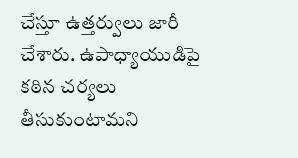చేస్తూ ఉత్తర్వులు జారీ చేశారు. ఉపాధ్యాయుడిపై కఠిన చర్యలు తీసుకుంటామని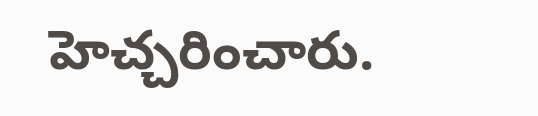హెచ్చరించారు.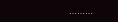………